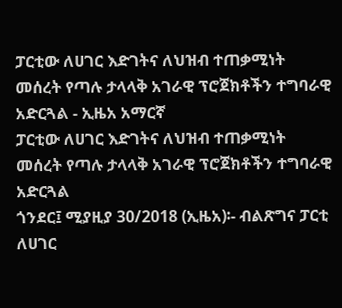ፓርቲው ለሀገር እድገትና ለህዝብ ተጠቃሚነት መሰረት የጣሉ ታላላቅ አገራዊ ፕሮጀክቶችን ተግባራዊ አድርጓል - ኢዜአ አማርኛ
ፓርቲው ለሀገር እድገትና ለህዝብ ተጠቃሚነት መሰረት የጣሉ ታላላቅ አገራዊ ፕሮጀክቶችን ተግባራዊ አድርጓል
ጎንደር፤ ሚያዚያ 30/2018 (ኢዜአ)፡- ብልጽግና ፓርቲ ለሀገር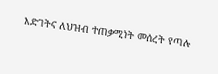እድገትና ለህዝብ ተጠቃሚነት መሰረት የጣሉ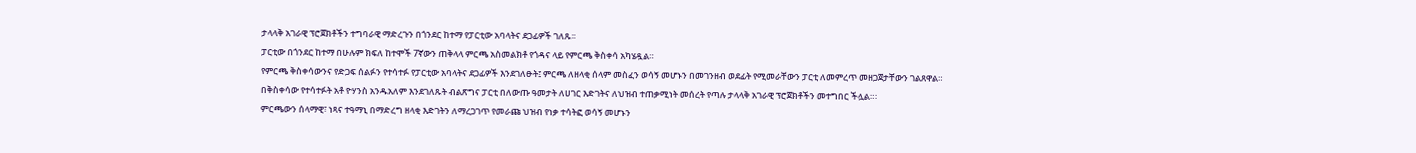ታላላቅ አገራዊ ፕሮጀክቶችን ተግባራዊ ማድረጉን በጎንደር ከተማ የፓርቲው አባላትና ደጋፊዎች ገለጹ፡፡
ፓርቲው በጎንደር ከተማ በሁሉም ክፍለ ከተሞች 7ኛውን ጠቅላላ ምርጫ አስመልክቶ የጎዳና ላይ የምርጫ ቅስቀሳ አካሄዷል።
የምርጫ ቅስቀሳውንና የድጋፍ ሰልፉን የተሳተፉ የፓርቲው አባላትና ደጋፊዎች እንደገለፁት፤ ምርጫ ለዘላቂ ሰላም መስፈን ወሳኝ መሆኑን በመገንዘብ ወደፊት የሚመራቸውን ፓርቲ ለመምረጥ መዘጋጀታቸውን ገልጸዋል።
በቅስቀሳው የተሳተፉት አቶ ዮሃንስ አንዱአለም እንደገለጹት ብልጽግና ፓርቲ በለውጡ ዓመታት ለሀገር እድገትና ለህዝብ ተጠቃሚነት መሰረት የጣሉ ታላላቅ አገራዊ ፕሮጀክቶችን መተግበር ችሏል።፡
ምርጫውን ሰላማዊ፣ ነጻና ተዓማኒ በማድረግ ዘላቂ እድገትን ለማረጋገጥ የመራጩ ህዝብ የነቃ ተሳትፎ ወሳኝ መሆኑን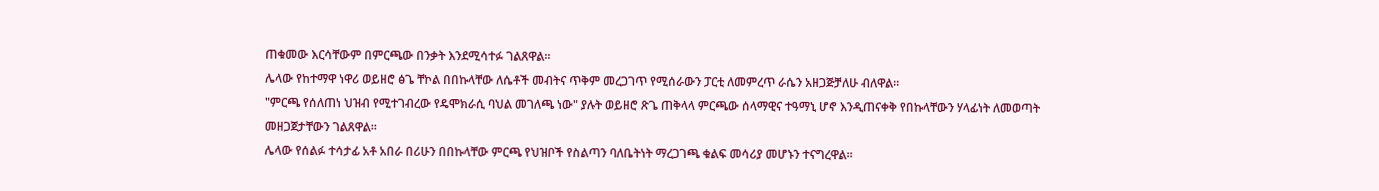ጠቁመው እርሳቸውም በምርጫው በንቃት እንደሚሳተፉ ገልጸዋል።
ሌላው የከተማዋ ነዋሪ ወይዘሮ ፅጌ ቸኮል በበኩላቸው ለሴቶች መብትና ጥቅም መረጋገጥ የሚሰራውን ፓርቲ ለመምረጥ ራሴን አዘጋጅቻለሁ ብለዋል፡፡
"ምርጫ የሰለጠነ ህዝብ የሚተገብረው የዴሞክራሲ ባህል መገለጫ ነው" ያሉት ወይዘሮ ጽጌ ጠቅላላ ምርጫው ሰላማዊና ተዓማኒ ሆኖ እንዲጠናቀቅ የበኩላቸውን ሃላፊነት ለመወጣት መዘጋጀታቸውን ገልጸዋል፡፡
ሌላው የሰልፉ ተሳታፊ አቶ አበራ በሪሁን በበኩላቸው ምርጫ የህዝቦች የስልጣን ባለቤትነት ማረጋገጫ ቁልፍ መሳሪያ መሆኑን ተናግረዋል።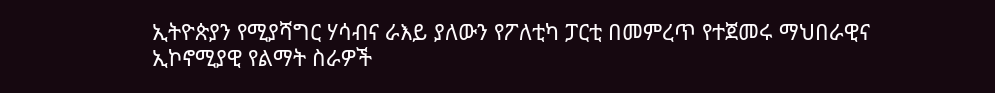ኢትዮጵያን የሚያሻግር ሃሳብና ራእይ ያለውን የፖለቲካ ፓርቲ በመምረጥ የተጀመሩ ማህበራዊና ኢኮኖሚያዊ የልማት ስራዎች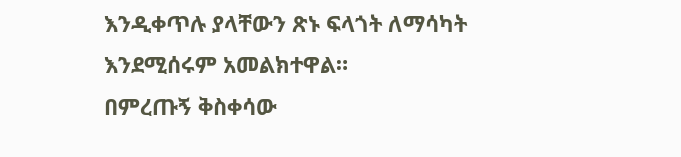እንዲቀጥሉ ያላቸውን ጽኑ ፍላጎት ለማሳካት እንደሚሰሩም አመልክተዋል።
በምረጡኝ ቅስቀሳው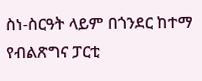ስነ-ስርዓት ላይም በጎንደር ከተማ የብልጽግና ፓርቲ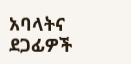አባላትና ደጋፊዎች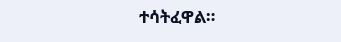ተሳትፈዋል።